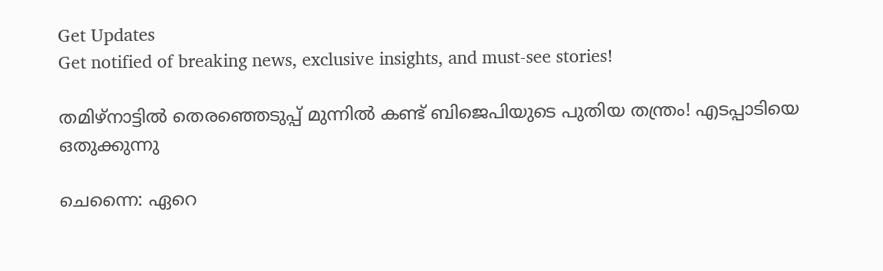Get Updates
Get notified of breaking news, exclusive insights, and must-see stories!

തമിഴ്നാട്ടിൽ തെരഞ്ഞെടുപ്പ് മുന്നിൽ കണ്ട് ബിജെപിയുടെ പുതിയ തന്ത്രം! എടപ്പാടിയെ ഒതുക്കുന്നു

ചെന്നൈ: ഏറെ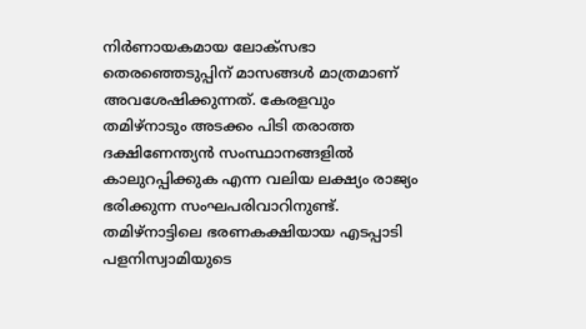നിര്‍ണായകമായ ലോക്‌സഭാ തെരഞ്ഞെടുപ്പിന് മാസങ്ങള്‍ മാത്രമാണ് അവശേഷിക്കുന്നത്. കേരളവും തമിഴ്‌നാടും അടക്കം പിടി തരാത്ത ദക്ഷിണേന്ത്യന്‍ സംസ്ഥാനങ്ങളില്‍ കാലുറപ്പിക്കുക എന്ന വലിയ ലക്ഷ്യം രാജ്യം ഭരിക്കുന്ന സംഘപരിവാറിനുണ്ട്. തമിഴ്‌നാട്ടിലെ ഭരണകക്ഷിയായ എടപ്പാടി പളനിസ്വാമിയുടെ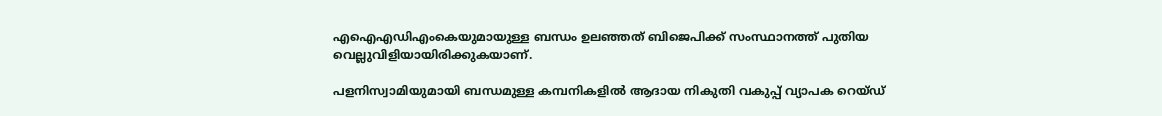എഐഎഡിഎംകെയുമായുള്ള ബന്ധം ഉലഞ്ഞത് ബിജെപിക്ക് സംസ്ഥാനത്ത് പുതിയ വെല്ലുവിളിയായിരിക്കുകയാണ്.

പളനിസ്വാമിയുമായി ബന്ധമുള്ള കമ്പനികളില്‍ ആദായ നികുതി വകുപ്പ് വ്യാപക റെയ്ഡ്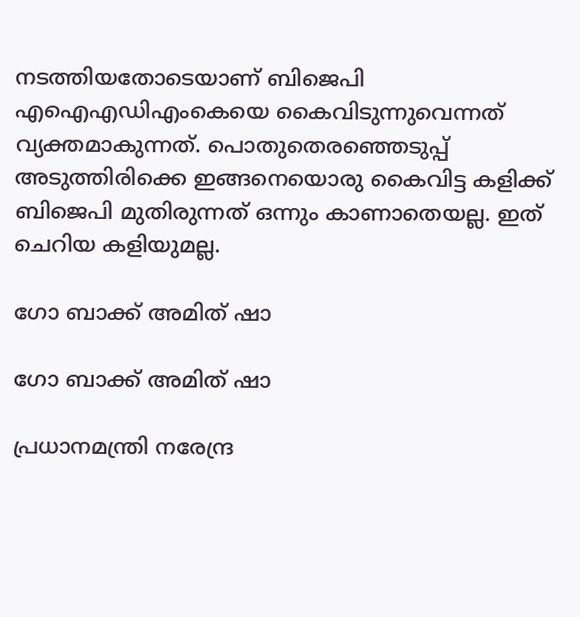നടത്തിയതോടെയാണ് ബിജെപി എഐഎഡിഎംകെയെ കൈവിടുന്നുവെന്നത് വ്യക്തമാകുന്നത്. പൊതുതെരഞ്ഞെടുപ്പ് അടുത്തിരിക്കെ ഇങ്ങനെയൊരു കൈവിട്ട കളിക്ക് ബിജെപി മുതിരുന്നത് ഒന്നും കാണാതെയല്ല. ഇത് ചെറിയ കളിയുമല്ല.

ഗോ ബാക്ക് അമിത് ഷാ

ഗോ ബാക്ക് അമിത് ഷാ

പ്രധാനമന്ത്രി നരേന്ദ്ര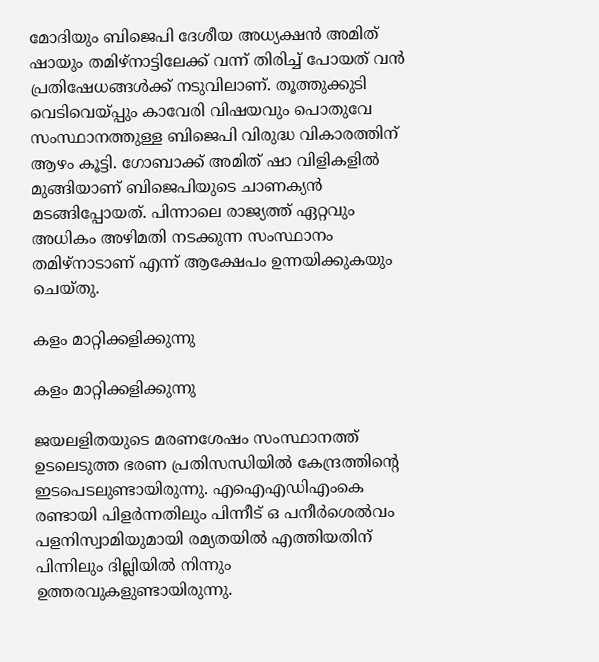മോദിയും ബിജെപി ദേശീയ അധ്യക്ഷന്‍ അമിത് ഷായും തമിഴ്‌നാട്ടിലേക്ക് വന്ന് തിരിച്ച് പോയത് വന്‍ പ്രതിഷേധങ്ങള്‍ക്ക് നടുവിലാണ്. തൂത്തുക്കുടി വെടിവെയ്പ്പും കാവേരി വിഷയവും പൊതുവേ സംസ്ഥാനത്തുള്ള ബിജെപി വിരുദ്ധ വികാരത്തിന് ആഴം കൂട്ടി. ഗോബാക്ക് അമിത് ഷാ വിളികളില്‍ മുങ്ങിയാണ് ബിജെപിയുടെ ചാണക്യന്‍ മടങ്ങിപ്പോയത്. പിന്നാലെ രാജ്യത്ത് ഏറ്റവും അധികം അഴിമതി നടക്കുന്ന സംസ്ഥാനം തമിഴ്‌നാടാണ് എന്ന് ആക്ഷേപം ഉന്നയിക്കുകയും ചെയ്തു.

കളം മാറ്റിക്കളിക്കുന്നു

കളം മാറ്റിക്കളിക്കുന്നു

ജയലളിതയുടെ മരണശേഷം സംസ്ഥാനത്ത് ഉടലെടുത്ത ഭരണ പ്രതിസന്ധിയില്‍ കേന്ദ്രത്തിന്റെ ഇടപെടലുണ്ടായിരുന്നു. എഐഎഡിഎംകെ രണ്ടായി പിളര്‍ന്നതിലും പിന്നീട് ഒ പനീര്‍ശെല്‍വം പളനിസ്വാമിയുമായി രമ്യതയില്‍ എത്തിയതിന് പിന്നിലും ദില്ലിയില്‍ നിന്നും ഉത്തരവുകളുണ്ടായിരുന്നു.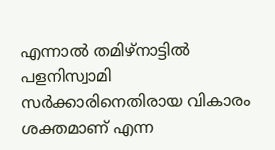എന്നാല്‍ തമിഴ്‌നാട്ടില്‍ പളനിസ്വാമി സര്‍ക്കാരിനെതിരായ വികാരം ശക്തമാണ് എന്ന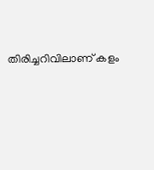തിരിച്ചറിവിലാണ് കളം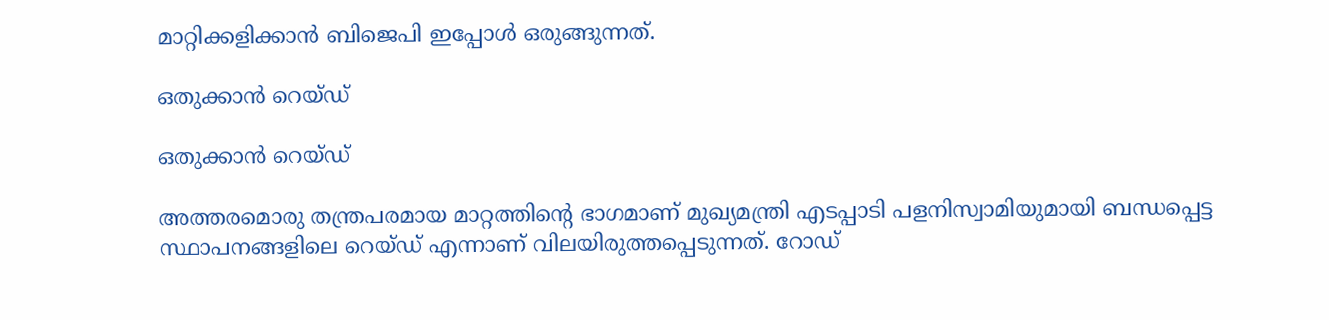മാറ്റിക്കളിക്കാന്‍ ബിജെപി ഇപ്പോള്‍ ഒരുങ്ങുന്നത്.

ഒതുക്കാൻ റെയ്ഡ്

ഒതുക്കാൻ റെയ്ഡ്

അത്തരമൊരു തന്ത്രപരമായ മാറ്റത്തിന്റെ ഭാഗമാണ് മുഖ്യമന്ത്രി എടപ്പാടി പളനിസ്വാമിയുമായി ബന്ധപ്പെട്ട സ്ഥാപനങ്ങളിലെ റെയ്ഡ് എന്നാണ് വിലയിരുത്തപ്പെടുന്നത്. റോഡ്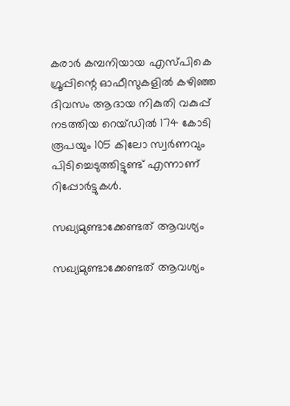കരാര്‍ കമ്പനിയായ എസ്പികെ ഗ്രൂപ്പിന്റെ ഓഫീസുകളില്‍ കഴിഞ്ഞ ദിവസം ആദായ നികുതി വകുപ്പ് നടത്തിയ റെയ്ഡില്‍ 174 കോടി രൂപയും 105 കിലോ സ്വര്‍ണവും പിടിച്ചെടുത്തിട്ടുണ്ട് എന്നാണ് റിപ്പോര്‍ട്ടുകള്‍.

സഖ്യമുണ്ടാക്കേണ്ടത് ആവശ്യം

സഖ്യമുണ്ടാക്കേണ്ടത് ആവശ്യം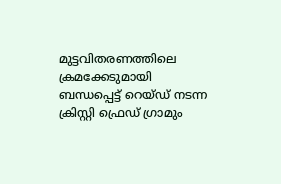മുട്ടവിതരണത്തിലെ ക്രമക്കേടുമായി ബന്ധപ്പെട്ട് റെയ്ഡ് നടന്ന ക്രിസ്റ്റി ഫ്രെഡ് ഗ്രാമും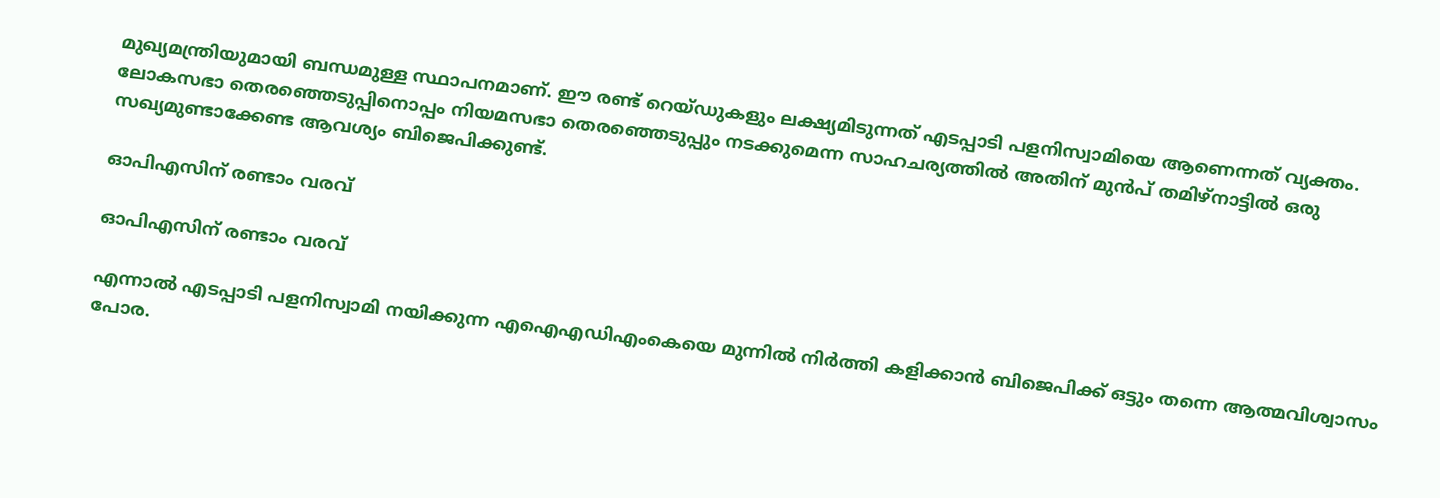മുഖ്യമന്ത്രിയുമായി ബന്ധമുള്ള സ്ഥാപനമാണ്. ഈ രണ്ട് റെയ്ഡുകളും ലക്ഷ്യമിടുന്നത് എടപ്പാടി പളനിസ്വാമിയെ ആണെന്നത് വ്യക്തം. ലോകസഭാ തെരഞ്ഞെടുപ്പിനൊപ്പം നിയമസഭാ തെരഞ്ഞെടുപ്പും നടക്കുമെന്ന സാഹചര്യത്തില്‍ അതിന് മുന്‍പ് തമിഴ്‌നാട്ടില്‍ ഒരു സഖ്യമുണ്ടാക്കേണ്ട ആവശ്യം ബിജെപിക്കുണ്ട്.

ഓപിഎസിന് രണ്ടാം വരവ്

ഓപിഎസിന് രണ്ടാം വരവ്

എന്നാല്‍ എടപ്പാടി പളനിസ്വാമി നയിക്കുന്ന എഐഎഡിഎംകെയെ മുന്നില്‍ നിര്‍ത്തി കളിക്കാന്‍ ബിജെപിക്ക് ഒട്ടും തന്നെ ആത്മവിശ്വാസം പോര.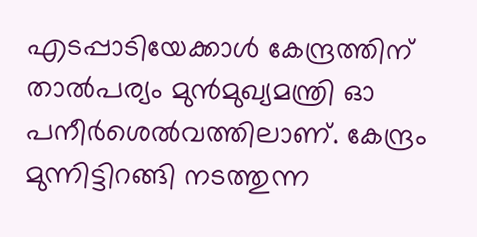എടപ്പാടിയേക്കാള്‍ കേന്ദ്രത്തിന് താല്‍പര്യം മുന്‍മുഖ്യമന്ത്രി ഓ പനീര്‍ശെല്‍വത്തിലാണ്. കേന്ദ്രം മുന്നിട്ടിറങ്ങി നടത്തുന്ന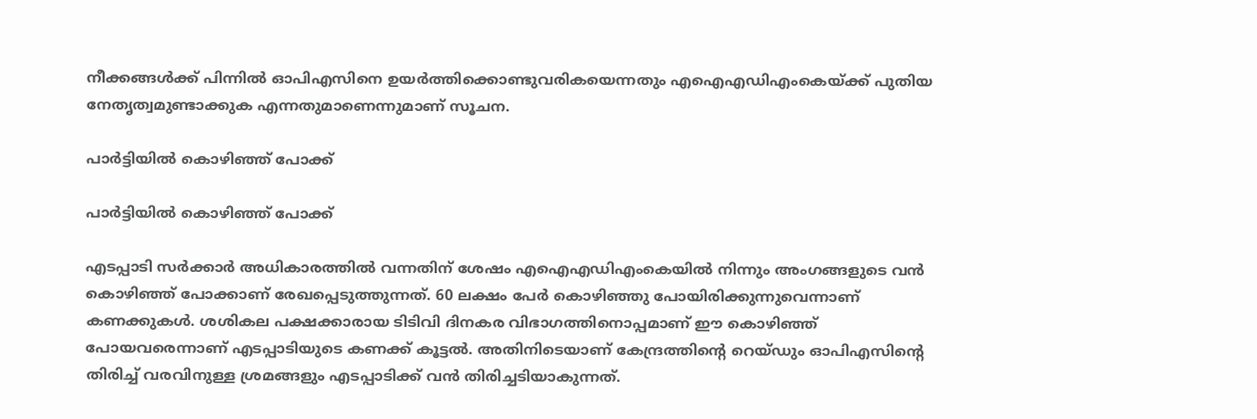നീക്കങ്ങള്‍ക്ക് പിന്നില്‍ ഓപിഎസിനെ ഉയര്‍ത്തിക്കൊണ്ടുവരികയെന്നതും എഐഎഡിഎംകെയ്ക്ക് പുതിയ നേതൃത്വമുണ്ടാക്കുക എന്നതുമാണെന്നുമാണ് സൂചന.

പാർട്ടിയിൽ കൊഴിഞ്ഞ് പോക്ക്

പാർട്ടിയിൽ കൊഴിഞ്ഞ് പോക്ക്

എടപ്പാടി സര്‍ക്കാര്‍ അധികാരത്തില്‍ വന്നതിന് ശേഷം എഐഎഡിഎംകെയില്‍ നിന്നും അംഗങ്ങളുടെ വന്‍ കൊഴിഞ്ഞ് പോക്കാണ് രേഖപ്പെടുത്തുന്നത്. 60 ലക്ഷം പേര്‍ കൊഴിഞ്ഞു പോയിരിക്കുന്നുവെന്നാണ് കണക്കുകള്‍. ശശികല പക്ഷക്കാരായ ടിടിവി ദിനകര വിഭാഗത്തിനൊപ്പമാണ് ഈ കൊഴിഞ്ഞ് പോയവരെന്നാണ് എടപ്പാടിയുടെ കണക്ക് കൂട്ടല്‍. അതിനിടെയാണ് കേന്ദ്രത്തിന്റെ റെയ്ഡും ഓപിഎസിന്റെ തിരിച്ച് വരവിനുള്ള ശ്രമങ്ങളും എടപ്പാടിക്ക് വന്‍ തിരിച്ചടിയാകുന്നത്.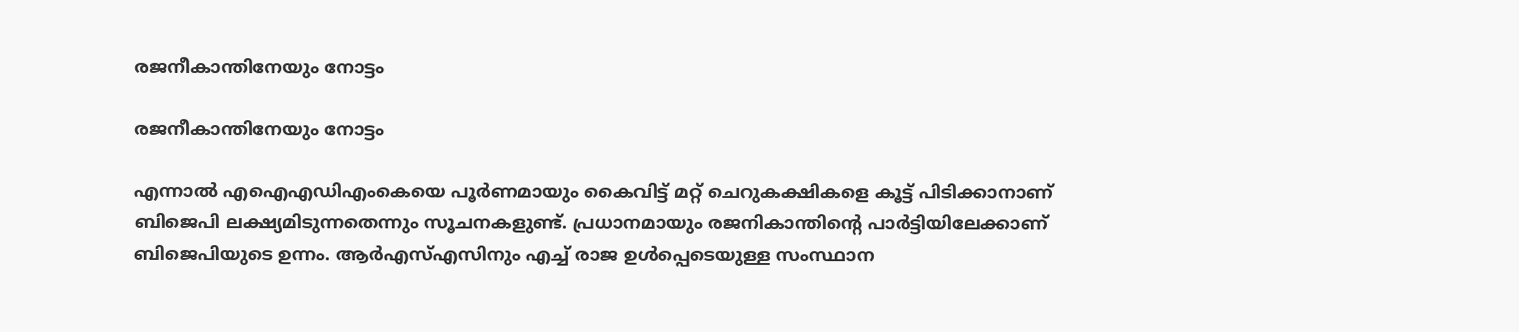രജനീകാന്തിനേയും നോട്ടം

രജനീകാന്തിനേയും നോട്ടം

എന്നാല്‍ എഐഎഡിഎംകെയെ പൂര്‍ണമായും കൈവിട്ട് മറ്റ് ചെറുകക്ഷികളെ കൂട്ട് പിടിക്കാനാണ് ബിജെപി ലക്ഷ്യമിടുന്നതെന്നും സൂചനകളുണ്ട്. പ്രധാനമായും രജനികാന്തിന്റെ പാര്‍ട്ടിയിലേക്കാണ് ബിജെപിയുടെ ഉന്നം. ആര്‍എസ്എസിനും എച്ച് രാജ ഉള്‍പ്പെടെയുള്ള സംസ്ഥാന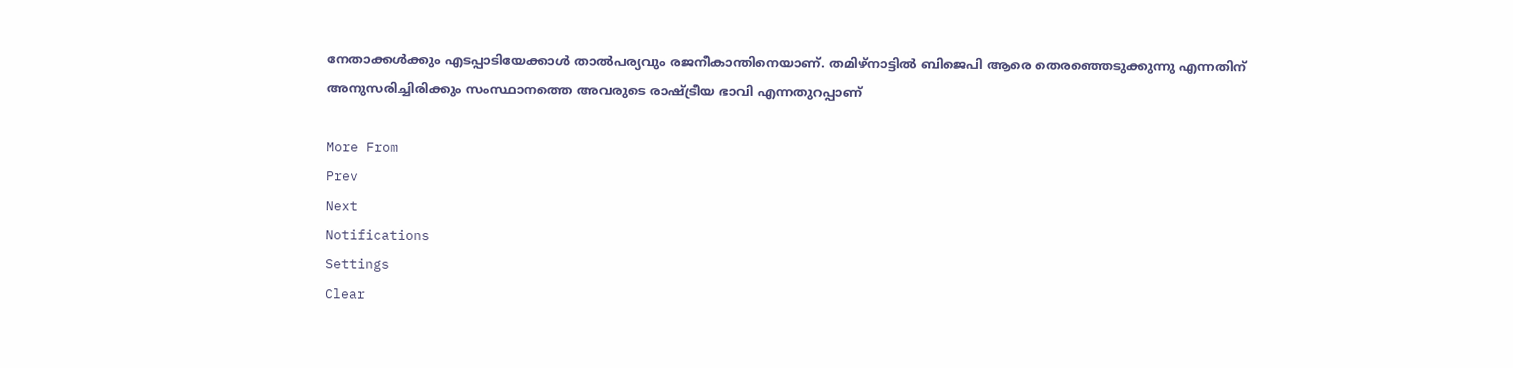നേതാക്കള്‍ക്കും എടപ്പാടിയേക്കാള്‍ താല്‍പര്യവും രജനീകാന്തിനെയാണ്. തമിഴ്‌നാട്ടില്‍ ബിജെപി ആരെ തെരഞ്ഞെടുക്കുന്നു എന്നതിന് അനുസരിച്ചിരിക്കും സംസ്ഥാനത്തെ അവരുടെ രാഷ്ട്രീയ ഭാവി എന്നതുറപ്പാണ്

More From
Prev
Next
Notifications
Settings
Clear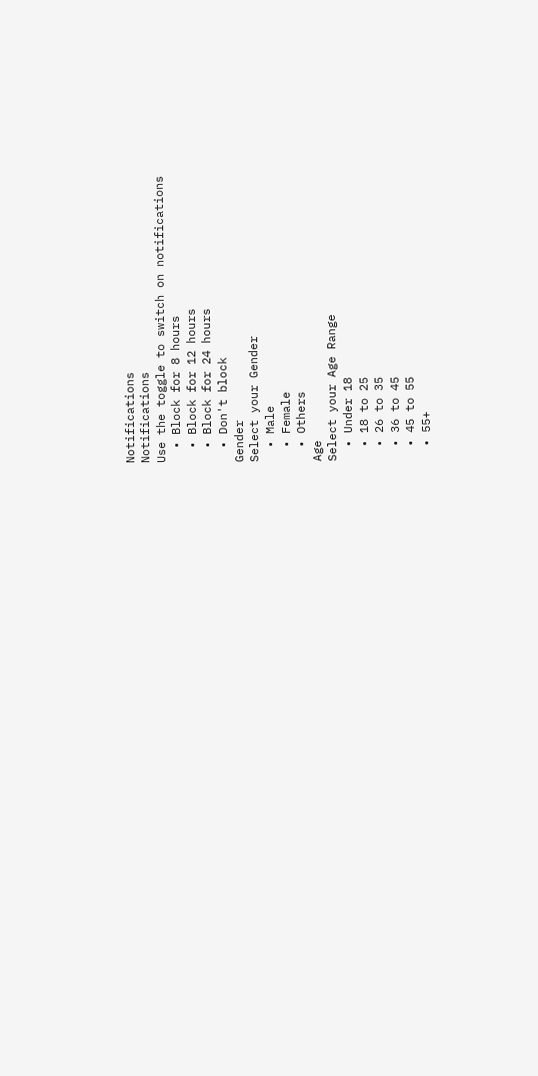Notifications
Notifications
Use the toggle to switch on notifications
  • Block for 8 hours
  • Block for 12 hours
  • Block for 24 hours
  • Don't block
Gender
Select your Gender
  • Male
  • Female
  • Others
Age
Select your Age Range
  • Under 18
  • 18 to 25
  • 26 to 35
  • 36 to 45
  • 45 to 55
  • 55+